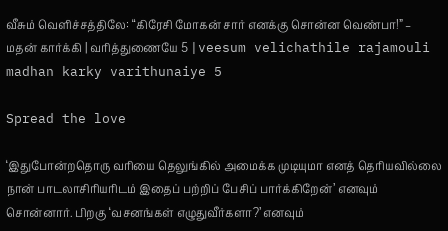வீசும் வெளிச்சத்திலே: “கிரேசி மோகன் சார் எனக்கு சொன்ன வெண்பா!” – மதன் கார்க்கி | வரித்துணையே 5 |veesum velichathile rajamouli madhan karky varithunaiye 5

Spread the love

‘இதுபோன்றதொரு வரியை தெலுங்கில் அமைக்க முடியுமா எனத் தெரியவில்லை நான் பாடலாசிரியரிடம் இதைப் பற்றிப் பேசிப் பார்க்கிறேன்’ எனவும் சொன்னார். பிறகு ‘வசனங்கள் எழுதுவீர்களா?’ எனவும்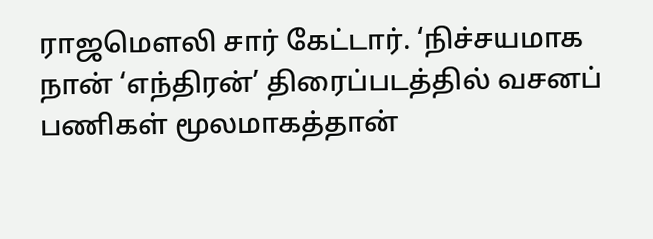ராஜமெளலி சார் கேட்டார். ‘நிச்சயமாக நான் ‘எந்திரன்’ திரைப்படத்தில் வசனப் பணிகள் மூலமாகத்தான்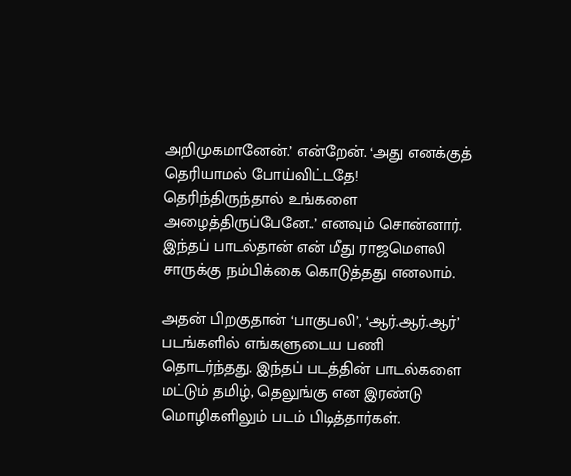அறிமுகமானேன்.’ என்றேன். ‘அது எனக்குத் தெரியாமல் போய்விட்டதே! தெரிந்திருந்தால் உங்களை அழைத்திருப்பேனே..’ எனவும் சொன்னார். இந்தப் பாடல்தான் என் மீது ராஜமெளலி சாருக்கு நம்பிக்கை கொடுத்தது எனலாம்.

அதன் பிறகுதான் ‘பாகுபலி’, ‘ஆர்.ஆர்.ஆர்’ படங்களில் எங்களுடைய பணி தொடர்ந்தது. இந்தப் படத்தின் பாடல்களை மட்டும் தமிழ், தெலுங்கு என இரண்டு மொழிகளிலும் படம் பிடித்தார்கள்.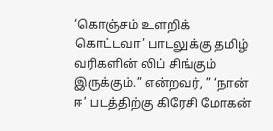‘கொஞ்சம் உளறிக் கொட்டவா’ பாடலுக்கு தமிழ் வரிகளின் லிப் சிங்கும் இருக்கும்.” என்றவர், ” ‘நான் ஈ’ படத்திற்கு கிரேசி மோகன்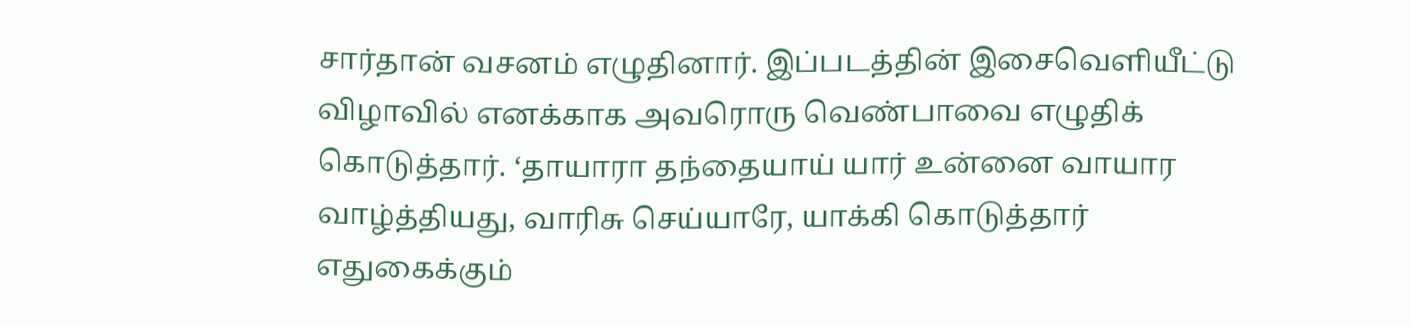சார்தான் வசனம் எழுதினார். இப்படத்தின் இசைவெளியீட்டு விழாவில் எனக்காக அவரொரு வெண்பாவை எழுதிக் கொடுத்தார். ‘தாயாரா தந்தையாய் யார் உன்னை வாயார வாழ்த்தியது, வாரிசு செய்யாரே, யாக்கி கொடுத்தார் எதுகைக்கும்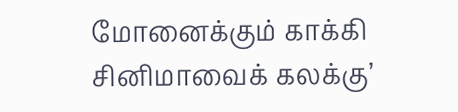மோனைக்கும் காக்கி சினிமாவைக் கலக்கு’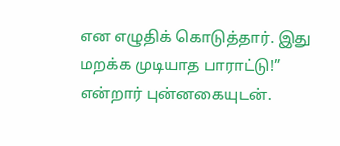என எழுதிக் கொடுத்தார். இது மறக்க முடியாத பாராட்டு!” என்றார் புன்னகையுடன்.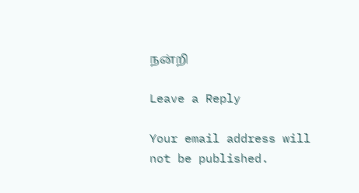நன்றி

Leave a Reply

Your email address will not be published.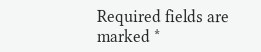Required fields are marked *